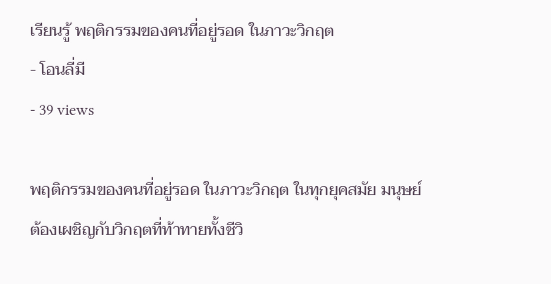เรียนรู้ พฤติกรรมของคนที่อยู่รอด ในภาวะวิกฤต
- โอนลี่มี
- 39 views

พฤติกรรมของคนที่อยู่รอด ในภาวะวิกฤต ในทุกยุคสมัย มนุษย์ต้องเผชิญกับวิกฤตที่ท้าทายทั้งชีวิ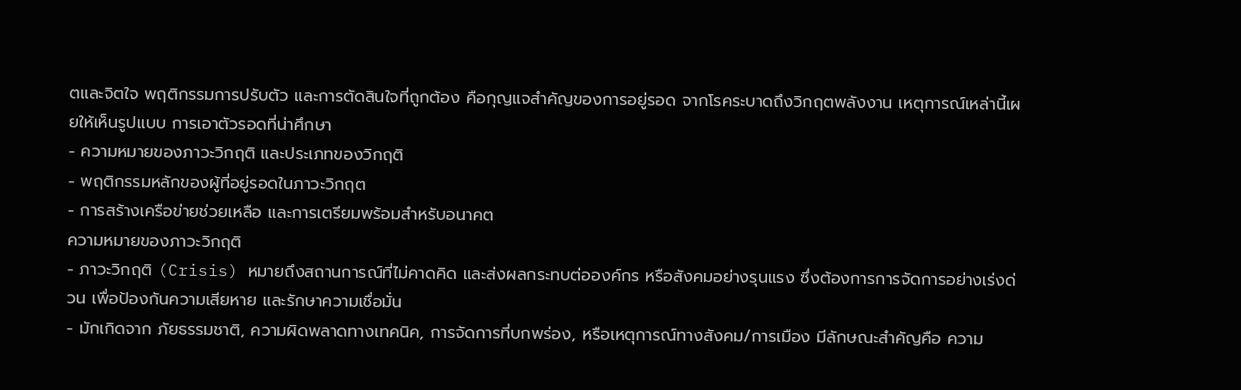ตและจิตใจ พฤติกรรมการปรับตัว และการตัดสินใจที่ถูกต้อง คือกุญแจสำคัญของการอยู่รอด จากโรคระบาดถึงวิกฤตพลังงาน เหตุการณ์เหล่านี้เผยให้เห็นรูปแบบ การเอาตัวรอดที่น่าศึกษา
- ความหมายของภาวะวิกฤติ และประเภทของวิกฤติ
- พฤติกรรมหลักของผู้ที่อยู่รอดในภาวะวิกฤต
- การสร้างเครือข่ายช่วยเหลือ และการเตรียมพร้อมสำหรับอนาคต
ความหมายของภาวะวิกฤติ
- ภาวะวิกฤติ (Crisis) หมายถึงสถานการณ์ที่ไม่คาดคิด และส่งผลกระทบต่อองค์กร หรือสังคมอย่างรุนแรง ซึ่งต้องการการจัดการอย่างเร่งด่วน เพื่อป้องกันความเสียหาย และรักษาความเชื่อมั่น
- มักเกิดจาก ภัยธรรมชาติ, ความผิดพลาดทางเทคนิค, การจัดการที่บกพร่อง, หรือเหตุการณ์ทางสังคม/การเมือง มีลักษณะสำคัญคือ ความ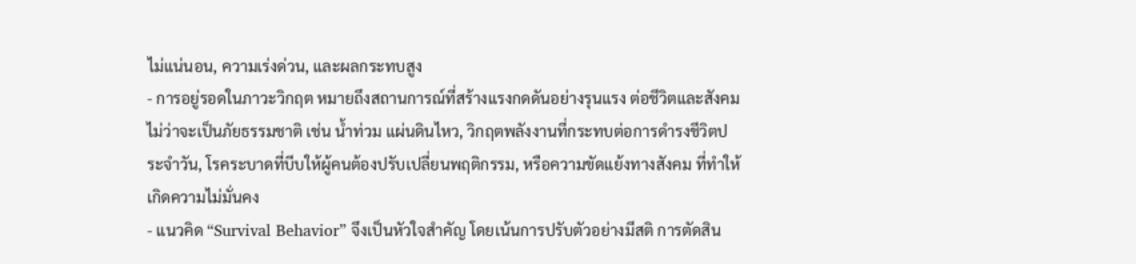ไม่แน่นอน, ความเร่งด่วน, และผลกระทบสูง
- การอยู่รอดในภาวะวิกฤต หมายถึงสถานการณ์ที่สร้างแรงกดดันอย่างรุนแรง ต่อชีวิตและสังคม ไม่ว่าจะเป็นภัยธรรมชาติ เช่น น้ำท่วม แผ่นดินไหว, วิกฤตพลังงานที่กระทบต่อการดำรงชีวิตประจำวัน, โรคระบาดที่บีบให้ผู้คนต้องปรับเปลี่ยนพฤติกรรม, หรือความขัดแย้งทางสังคม ที่ทำให้เกิดความไม่มั่นคง
- แนวคิด “Survival Behavior” จึงเป็นหัวใจสำคัญ โดยเน้นการปรับตัวอย่างมีสติ การตัดสิน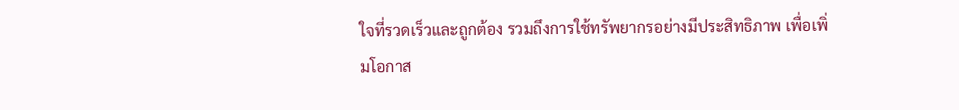ใจที่รวดเร็วและถูกต้อง รวมถึงการใช้ทรัพยากรอย่างมีประสิทธิภาพ เพื่อเพิ่มโอกาส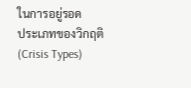ในการอยู่รอด
ประเภทของวิกฤติ (Crisis Types)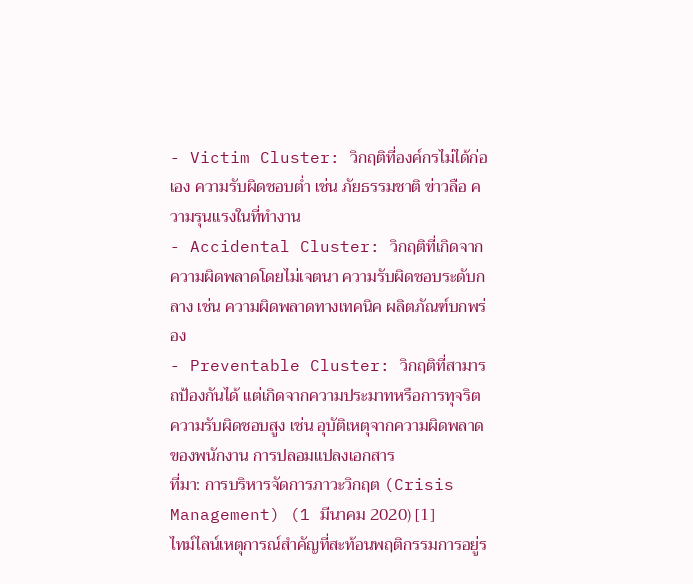- Victim Cluster: วิกฤติที่องค์กรไม่ได้ก่อเอง ความรับผิดชอบต่ำ เช่น ภัยธรรมชาติ ข่าวลือ ความรุนแรงในที่ทำงาน
- Accidental Cluster: วิกฤติที่เกิดจากความผิดพลาดโดยไม่เจตนา ความรับผิดชอบระดับกลาง เช่น ความผิดพลาดทางเทคนิค ผลิตภัณฑ์บกพร่อง
- Preventable Cluster: วิกฤติที่สามารถป้องกันได้ แต่เกิดจากความประมาทหรือการทุจริต ความรับผิดชอบสูง เช่น อุบัติเหตุจากความผิดพลาดของพนักงาน การปลอมแปลงเอกสาร
ที่มา: การบริหารจัดการภาวะวิกฤต (Crisis Management) (1 มีนาคม 2020) [1]
ไทม์ไลน์เหตุการณ์สำคัญที่สะท้อนพฤติกรรมการอยู่ร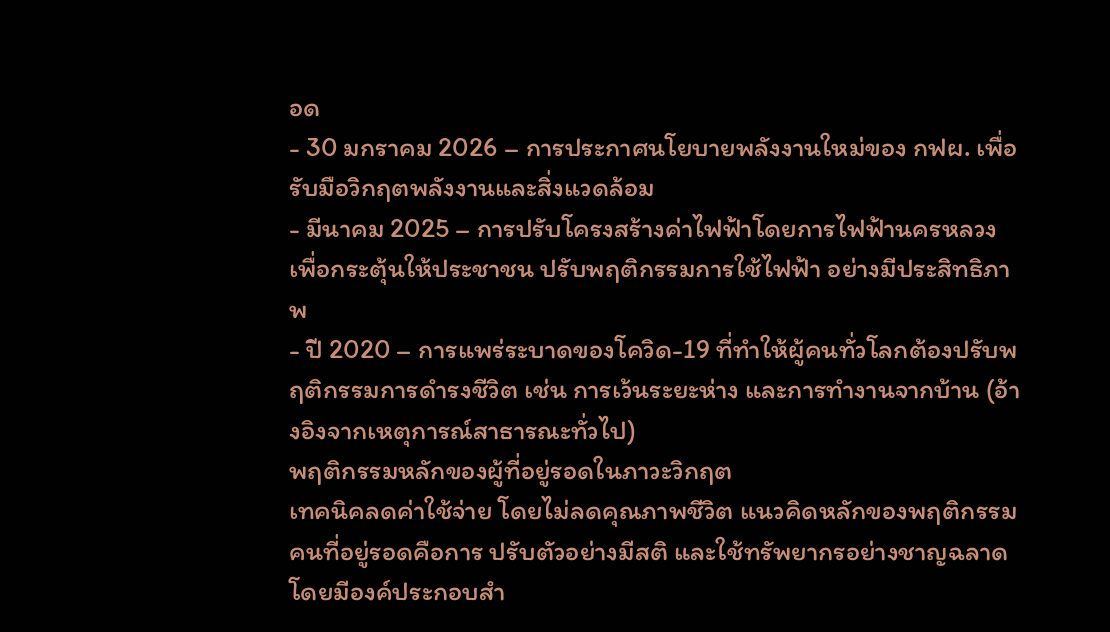อด
- 30 มกราคม 2026 – การประกาศนโยบายพลังงานใหม่ของ กฟผ. เพื่อรับมือวิกฤตพลังงานและสิ่งแวดล้อม
- มีนาคม 2025 – การปรับโครงสร้างค่าไฟฟ้าโดยการไฟฟ้านครหลวง เพื่อกระตุ้นให้ประชาชน ปรับพฤติกรรมการใช้ไฟฟ้า อย่างมีประสิทธิภาพ
- ปี 2020 – การแพร่ระบาดของโควิด-19 ที่ทำให้ผู้คนทั่วโลกต้องปรับพฤติกรรมการดำรงชีวิต เช่น การเว้นระยะห่าง และการทำงานจากบ้าน (อ้างอิงจากเหตุการณ์สาธารณะทั่วไป)
พฤติกรรมหลักของผู้ที่อยู่รอดในภาวะวิกฤต
เทคนิคลดค่าใช้จ่าย โดยไม่ลดคุณภาพชีวิต แนวคิดหลักของพฤติกรรมคนที่อยู่รอดคือการ ปรับตัวอย่างมีสติ และใช้ทรัพยากรอย่างชาญฉลาด โดยมีองค์ประกอบสำ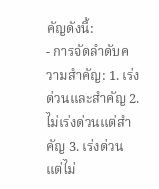คัญดังนี้:
- การจัดลำดับความสำคัญ: 1. เร่งด่วนและสำคัญ 2. ไม่เร่งด่วนแต่สำคัญ 3. เร่งด่วนแต่ไม่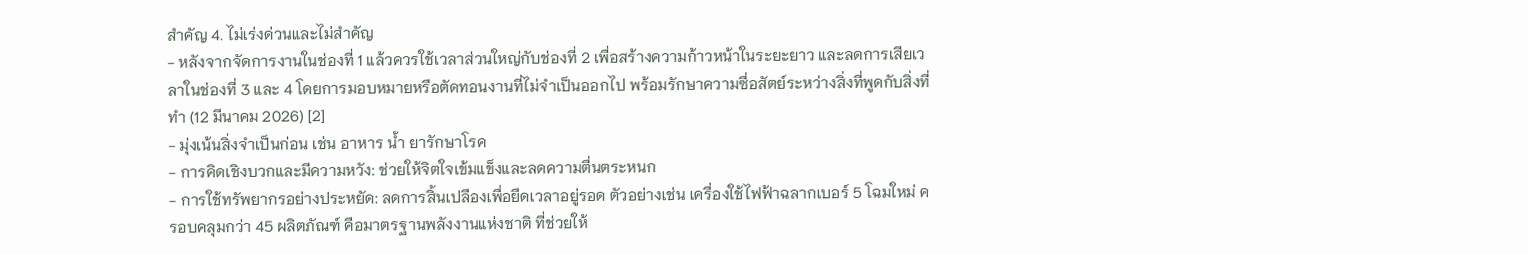สำคัญ 4. ไม่เร่งด่วนและไม่สำคัญ
- หลังจากจัดการงานในช่องที่ 1 แล้วควรใช้เวลาส่วนใหญ่กับช่องที่ 2 เพื่อสร้างความก้าวหน้าในระยะยาว และลดการเสียเวลาในช่องที่ 3 และ 4 โดยการมอบหมายหรือตัดทอนงานที่ไม่จำเป็นออกไป พร้อมรักษาความซื่อสัตย์ระหว่างสิ่งที่พูดกับสิ่งที่ทำ (12 มีนาคม 2026) [2]
- มุ่งเน้นสิ่งจำเป็นก่อน เช่น อาหาร น้ำ ยารักษาโรค
- การคิดเชิงบวกและมีความหวัง: ช่วยให้จิตใจเข้มแข็งและลดความตื่นตระหนก
- การใช้ทรัพยากรอย่างประหยัด: ลดการสิ้นเปลืองเพื่อยืดเวลาอยู่รอด ตัวอย่างเช่น เครื่องใช้ไฟฟ้าฉลากเบอร์ 5 โฉมใหม่ ครอบคลุมกว่า 45 ผลิตภัณฑ์ คือมาตรฐานพลังงานแห่งชาติ ที่ช่วยให้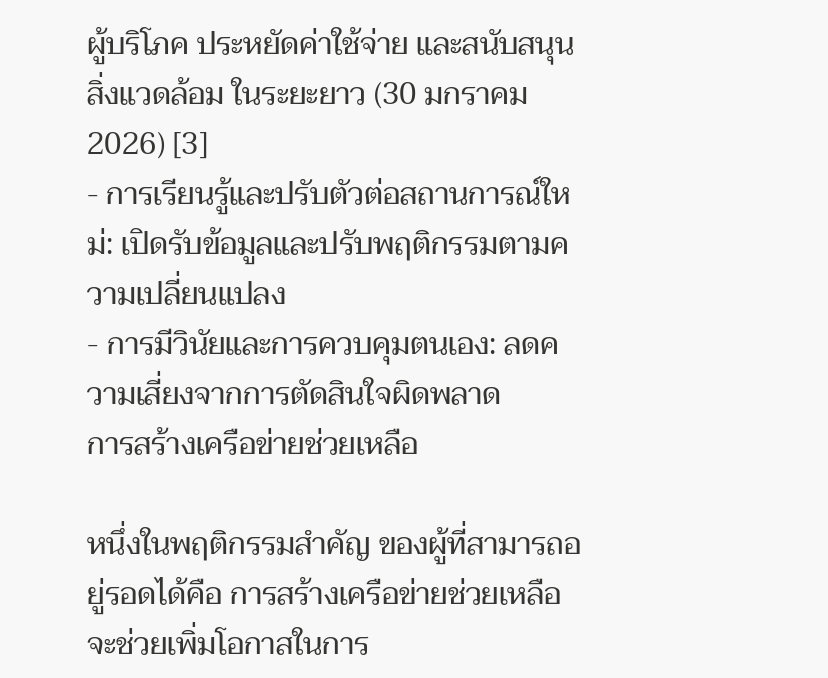ผู้บริโภค ประหยัดค่าใช้จ่าย และสนับสนุนสิ่งแวดล้อม ในระยะยาว (30 มกราคม 2026) [3]
- การเรียนรู้และปรับตัวต่อสถานการณ์ใหม่: เปิดรับข้อมูลและปรับพฤติกรรมตามความเปลี่ยนแปลง
- การมีวินัยและการควบคุมตนเอง: ลดความเสี่ยงจากการตัดสินใจผิดพลาด
การสร้างเครือข่ายช่วยเหลือ

หนึ่งในพฤติกรรมสำคัญ ของผู้ที่สามารถอยู่รอดได้คือ การสร้างเครือข่ายช่วยเหลือ จะช่วยเพิ่มโอกาสในการ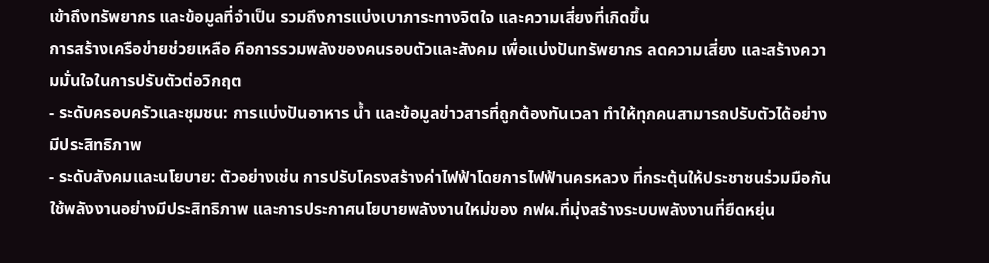เข้าถึงทรัพยากร และข้อมูลที่จำเป็น รวมถึงการแบ่งเบาภาระทางจิตใจ และความเสี่ยงที่เกิดขึ้น
การสร้างเครือข่ายช่วยเหลือ คือการรวมพลังของคนรอบตัวและสังคม เพื่อแบ่งปันทรัพยากร ลดความเสี่ยง และสร้างความมั่นใจในการปรับตัวต่อวิกฤต
- ระดับครอบครัวและชุมชน: การแบ่งปันอาหาร น้ำ และข้อมูลข่าวสารที่ถูกต้องทันเวลา ทำให้ทุกคนสามารถปรับตัวได้อย่างมีประสิทธิภาพ
- ระดับสังคมและนโยบาย: ตัวอย่างเช่น การปรับโครงสร้างค่าไฟฟ้าโดยการไฟฟ้านครหลวง ที่กระตุ้นให้ประชาชนร่วมมือกัน ใช้พลังงานอย่างมีประสิทธิภาพ และการประกาศนโยบายพลังงานใหม่ของ กฟผ.ที่มุ่งสร้างระบบพลังงานที่ยืดหยุ่น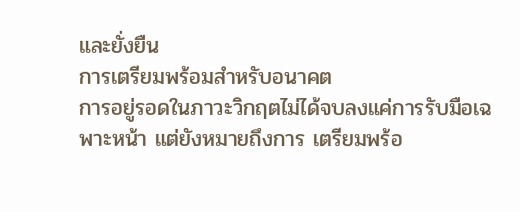และยั่งยืน
การเตรียมพร้อมสำหรับอนาคต
การอยู่รอดในภาวะวิกฤตไม่ได้จบลงแค่การรับมือเฉพาะหน้า แต่ยังหมายถึงการ เตรียมพร้อ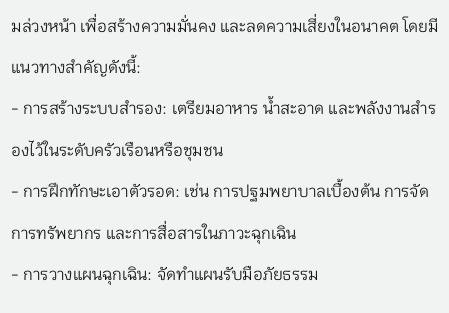มล่วงหน้า เพื่อสร้างความมั่นคง และลดความเสี่ยงในอนาคต โดยมีแนวทางสำคัญดังนี้:
- การสร้างระบบสำรอง: เตรียมอาหาร น้ำสะอาด และพลังงานสำรองไว้ในระดับครัวเรือนหรือชุมชน
- การฝึกทักษะเอาตัวรอด: เช่น การปฐมพยาบาลเบื้องต้น การจัดการทรัพยากร และการสื่อสารในภาวะฉุกเฉิน
- การวางแผนฉุกเฉิน: จัดทำแผนรับมือภัยธรรม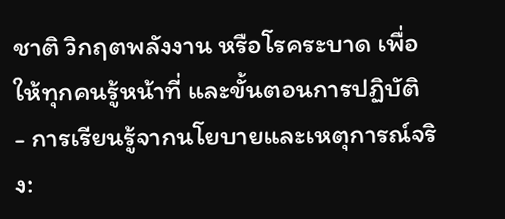ชาติ วิกฤตพลังงาน หรือโรคระบาด เพื่อให้ทุกคนรู้หน้าที่ และขั้นตอนการปฏิบัติ
- การเรียนรู้จากนโยบายและเหตุการณ์จริง: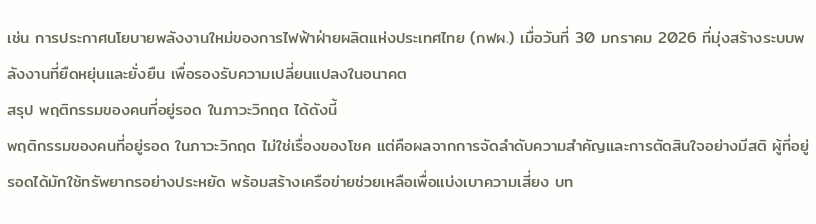เช่น การประกาศนโยบายพลังงานใหม่ของการไฟฟ้าฝ่ายผลิตแห่งประเทศไทย (กฟผ.) เมื่อวันที่ 30 มกราคม 2026 ที่มุ่งสร้างระบบพลังงานที่ยืดหยุ่นและยั่งยืน เพื่อรองรับความเปลี่ยนแปลงในอนาคต
สรุป พฤติกรรมของคนที่อยู่รอด ในภาวะวิกฤต ได้ดังนี้
พฤติกรรมของคนที่อยู่รอด ในภาวะวิกฤต ไม่ใช่เรื่องของโชค แต่คือผลจากการจัดลำดับความสำคัญและการตัดสินใจอย่างมีสติ ผู้ที่อยู่รอดได้มักใช้ทรัพยากรอย่างประหยัด พร้อมสร้างเครือข่ายช่วยเหลือเพื่อแบ่งเบาความเสี่ยง บท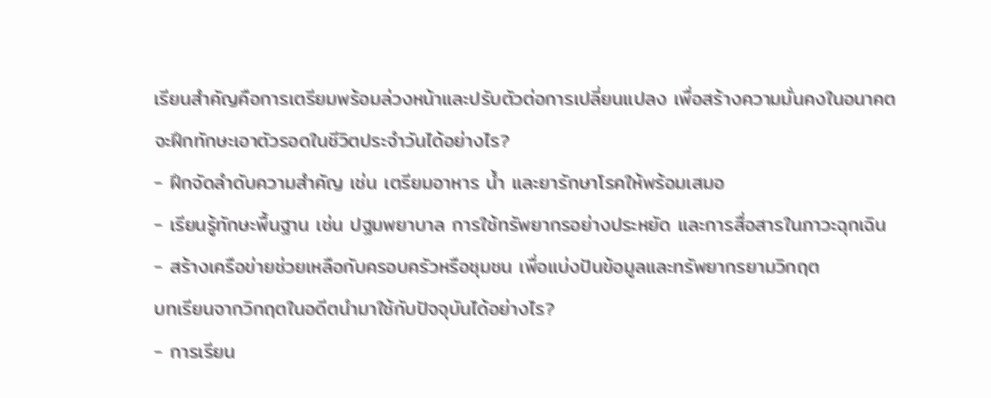เรียนสำคัญคือการเตรียมพร้อมล่วงหน้าและปรับตัวต่อการเปลี่ยนแปลง เพื่อสร้างความมั่นคงในอนาคต
จะฝึกทักษะเอาตัวรอดในชีวิตประจำวันได้อย่างไร?
- ฝึกจัดลำดับความสำคัญ เช่น เตรียมอาหาร น้ำ และยารักษาโรคให้พร้อมเสมอ
- เรียนรู้ทักษะพื้นฐาน เช่น ปฐมพยาบาล การใช้ทรัพยากรอย่างประหยัด และการสื่อสารในภาวะฉุกเฉิน
- สร้างเครือข่ายช่วยเหลือกับครอบครัวหรือชุมชน เพื่อแบ่งปันข้อมูลและทรัพยากรยามวิกฤต
บทเรียนจากวิกฤตในอดีตนำมาใช้กับปัจจุบันได้อย่างไร?
- การเรียน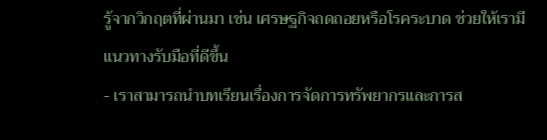รู้จากวิกฤตที่ผ่านมา เช่น เศรษฐกิจถดถอยหรือโรคระบาด ช่วยให้เรามีแนวทางรับมือที่ดีขึ้น
- เราสามารถนำบทเรียนเรื่องการจัดการทรัพยากรและการส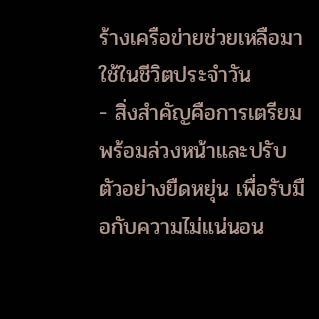ร้างเครือข่ายช่วยเหลือมาใช้ในชีวิตประจำวัน
- สิ่งสำคัญคือการเตรียมพร้อมล่วงหน้าและปรับตัวอย่างยืดหยุ่น เพื่อรับมือกับความไม่แน่นอน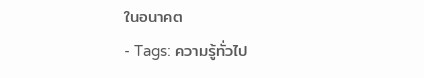ในอนาคต
- Tags: ความรู้ทั่วไป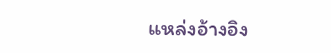แหล่งอ้างอิง